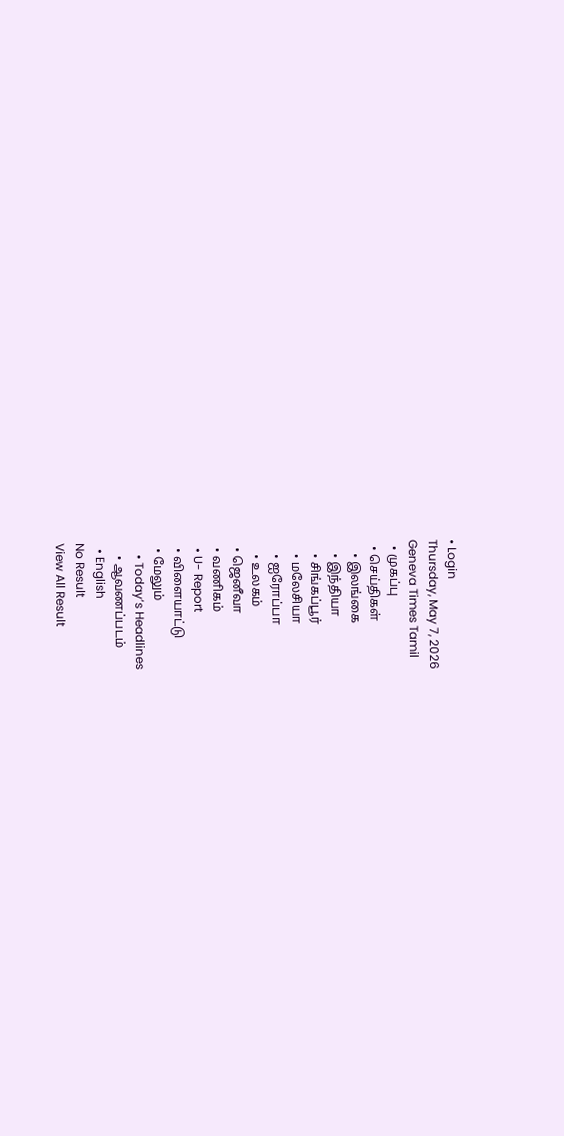• Login
Thursday, May 7, 2026
Geneva Times Tamil
  • முகப்பு
  • செய்திகள்
    • இலங்கை
    • இந்தியா
    • சிங்கப்பூர்
    • மலேசியா
    • ஐரோப்பா
    • உலகம்
  • ஜெனீவா
  • வணிகம்
  • U- Report
  • விளையாட்டு
  • மேலும்
    • Today’s Headlines
    • ஆவணப்படம்
  • English
No Result
View All Result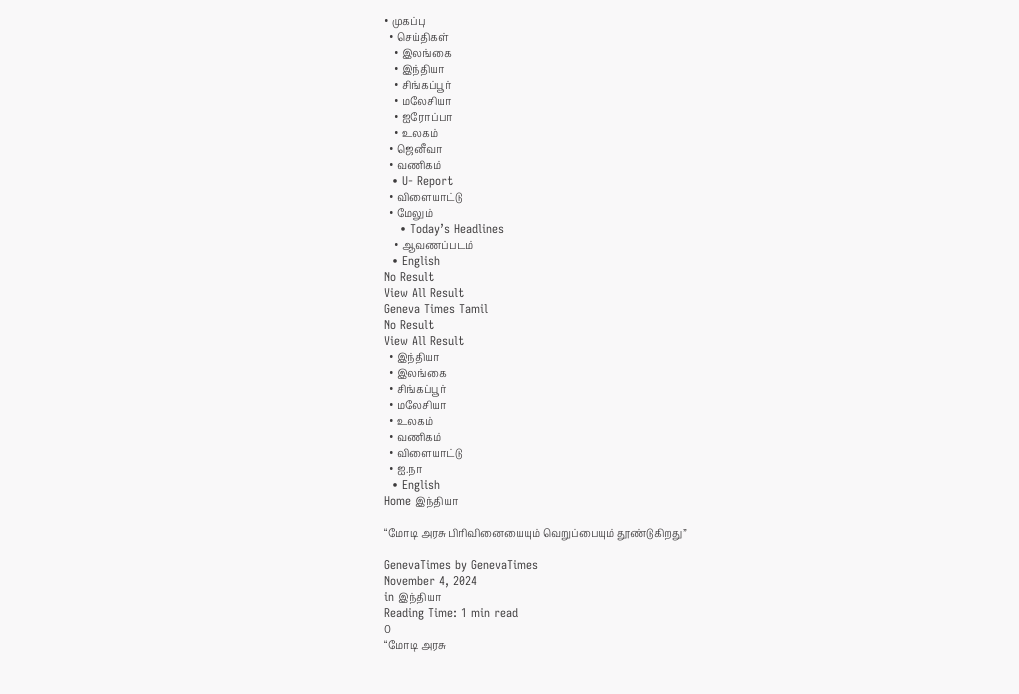• முகப்பு
  • செய்திகள்
    • இலங்கை
    • இந்தியா
    • சிங்கப்பூர்
    • மலேசியா
    • ஐரோப்பா
    • உலகம்
  • ஜெனீவா
  • வணிகம்
  • U- Report
  • விளையாட்டு
  • மேலும்
    • Today’s Headlines
    • ஆவணப்படம்
  • English
No Result
View All Result
Geneva Times Tamil
No Result
View All Result
  • இந்தியா
  • இலங்கை
  • சிங்கப்பூர்
  • மலேசியா
  • உலகம்
  • வணிகம்
  • விளையாட்டு
  • ஐ.நா
  • English
Home இந்தியா

“மோடி அரசு பிரிவினையையும் வெறுப்பையும் தூண்டுகிறது”

GenevaTimes by GenevaTimes
November 4, 2024
in இந்தியா
Reading Time: 1 min read
0
“மோடி அரசு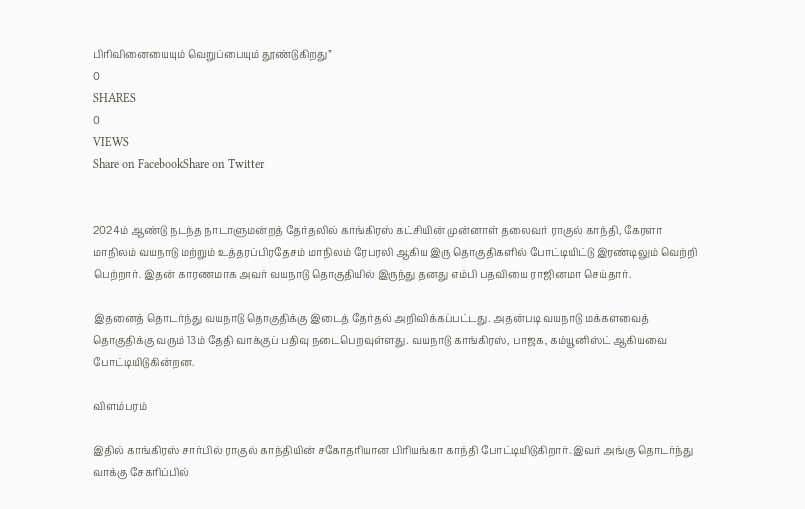பிரிவினையையும் வெறுப்பையும் தூண்டுகிறது”
0
SHARES
0
VIEWS
Share on FacebookShare on Twitter


2024ம் ஆண்டு நடந்த நாடாளுமன்றத் தேர்தலில் காங்கிரஸ் கட்சியின் முன்னாள் தலைவர் ராகுல் காந்தி, கேரளா மாநிலம் வயநாடு மற்றும் உத்தரப்பிரதேசம் மாநிலம் ரேபரலி ஆகிய இரு தொகுதிகளில் போட்டியிட்டு இரண்டிலும் வெற்றி பெற்றார். இதன் காரணமாக அவர் வயநாடு தொகுதியில் இருந்து தனது எம்பி பதவியை ராஜினமா செய்தார்.

இதனைத் தொடர்ந்து வயநாடு தொகுதிக்கு இடைத் தேர்தல் அறிவிக்கப்பட்டது. அதன்படி வயநாடு மக்களவைத் தொகுதிக்கு வரும் 13ம் தேதி வாக்குப் பதிவு நடைபெறவுள்ளது. வயநாடு காங்கிரஸ், பாஜக, கம்யூனிஸ்ட் ஆகியவை போட்டியிடுகின்றன.

விளம்பரம்

இதில் காங்கிரஸ் சார்பில் ராகுல் காந்தியின் சகோதரியான பிரியங்கா காந்தி போட்டியிடுகிறார். இவர் அங்கு தொடர்ந்து வாக்கு சேகரிப்பில்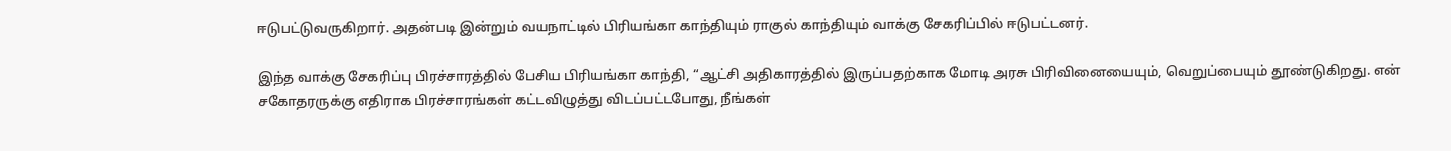ஈடுபட்டுவருகிறார். அதன்படி இன்றும் வயநாட்டில் பிரியங்கா காந்தியும் ராகுல் காந்தியும் வாக்கு சேகரிப்பில் ஈடுபட்டனர்.

இந்த வாக்கு சேகரிப்பு பிரச்சாரத்தில் பேசிய பிரியங்கா காந்தி, “ஆட்சி அதிகாரத்தில் இருப்பதற்காக மோடி அரசு பிரிவினையையும், வெறுப்பையும் தூண்டுகிறது. என் சகோதரருக்கு எதிராக பிரச்சாரங்கள் கட்டவிழுத்து விடப்பட்டபோது, நீங்கள்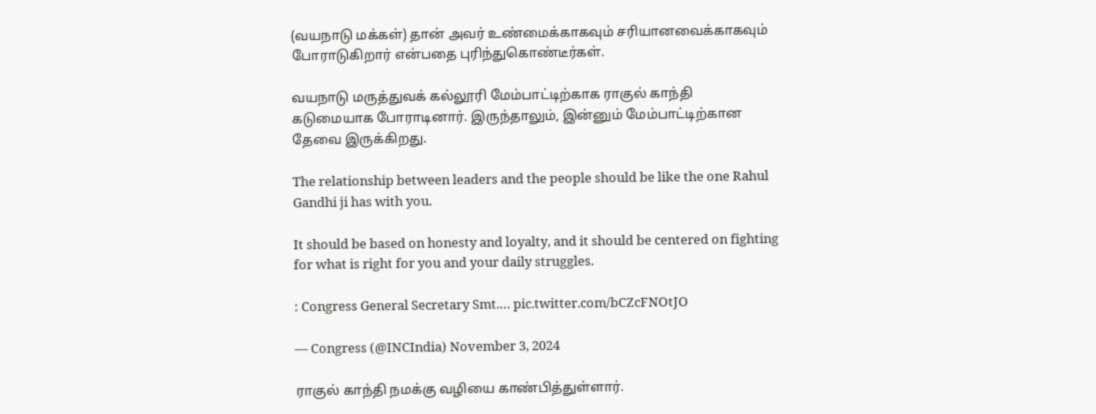(வயநாடு மக்கள்) தான் அவர் உண்மைக்காகவும் சரியானவைக்காகவும் போராடுகிறார் என்பதை புரிந்துகொண்டீர்கள்.

வயநாடு மருத்துவக் கல்லூரி மேம்பாட்டிற்காக ராகுல் காந்தி கடுமையாக போராடினார். இருந்தாலும், இன்னும் மேம்பாட்டிற்கான தேவை இருக்கிறது.

The relationship between leaders and the people should be like the one Rahul Gandhi ji has with you.

It should be based on honesty and loyalty, and it should be centered on fighting for what is right for you and your daily struggles.

: Congress General Secretary Smt.… pic.twitter.com/bCZcFNOtJO

— Congress (@INCIndia) November 3, 2024

ராகுல் காந்தி நமக்கு வழியை காண்பித்துள்ளார்.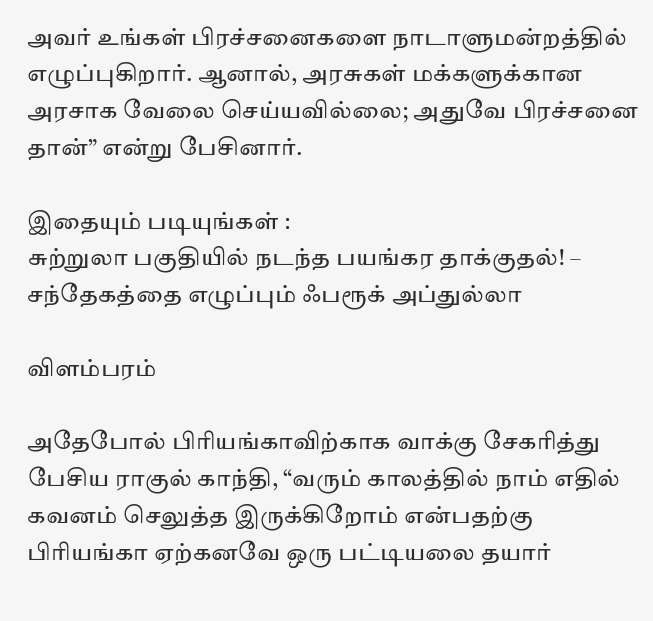அவர் உங்கள் பிரச்சனைகளை நாடாளுமன்றத்தில் எழுப்புகிறார். ஆனால், அரசுகள் மக்களுக்கான அரசாக வேலை செய்யவில்லை; அதுவே பிரச்சனை தான்” என்று பேசினார்.

இதையும் படியுங்கள் :
சுற்றுலா பகுதியில் நடந்த பயங்கர தாக்குதல்! – சந்தேகத்தை எழுப்பும் ஃபரூக் அப்துல்லா

விளம்பரம்

அதேபோல் பிரியங்காவிற்காக வாக்கு சேகரித்து பேசிய ராகுல் காந்தி, “வரும் காலத்தில் நாம் எதில் கவனம் செலுத்த இருக்கிறோம் என்பதற்கு பிரியங்கா ஏற்கனவே ஒரு பட்டியலை தயார்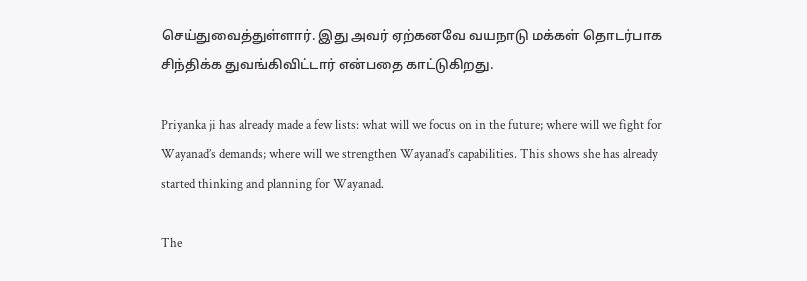செய்துவைத்துள்ளார். இது அவர் ஏற்கனவே வயநாடு மக்கள் தொடர்பாக சிந்திக்க துவங்கிவிட்டார் என்பதை காட்டுகிறது.

Priyanka ji has already made a few lists: what will we focus on in the future; where will we fight for Wayanad’s demands; where will we strengthen Wayanad’s capabilities. This shows she has already started thinking and planning for Wayanad.

The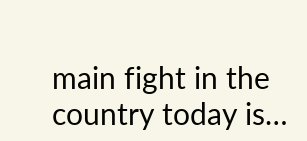main fight in the country today is…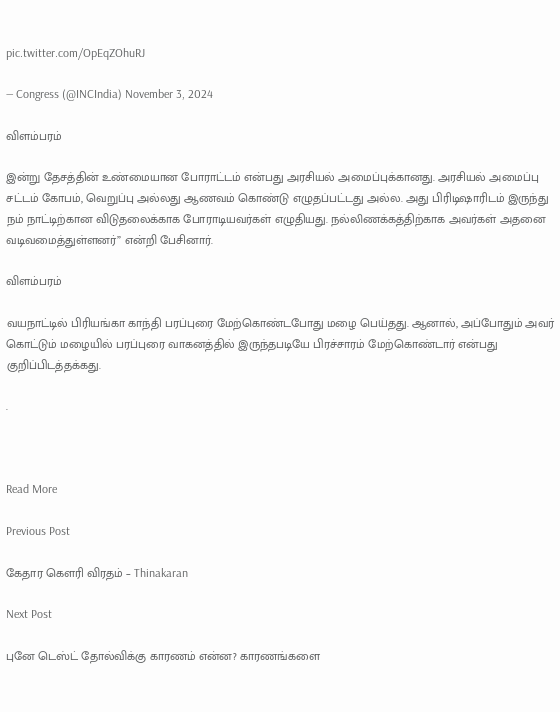pic.twitter.com/OpEqZOhuRJ

— Congress (@INCIndia) November 3, 2024

விளம்பரம்

இன்று தேசத்தின் உண்மையான போராட்டம் என்பது அரசியல் அமைப்புக்கானது. அரசியல் அமைப்பு சட்டம் கோபம், வெறுப்பு அல்லது ஆணவம் கொண்டு எழுதப்பட்டது அல்ல. அது பிரிடிஷாரிடம் இருந்து நம் நாட்டிற்கான விடுதலைக்காக போராடியவர்கள் எழுதியது. நல்லிணக்கத்திற்காக அவர்கள் அதனை வடிவமைத்துள்ளனர்” என்றி பேசினார்.

விளம்பரம்

வயநாட்டில் பிரியங்கா காந்தி பரப்புரை மேற்கொண்டபோது மழை பெய்தது. ஆனால், அப்போதும் அவர் கொட்டும் மழையில் பரப்புரை வாகனத்தில் இருந்தபடியே பிரச்சாரம் மேற்கொண்டார் என்பது குறிப்பிடத்தக்கது.

.



Read More

Previous Post

கேதார கௌரி விரதம் – Thinakaran

Next Post

புனே டெஸ்ட் தோல்விக்கு காரணம் என்ன? காரணங்களை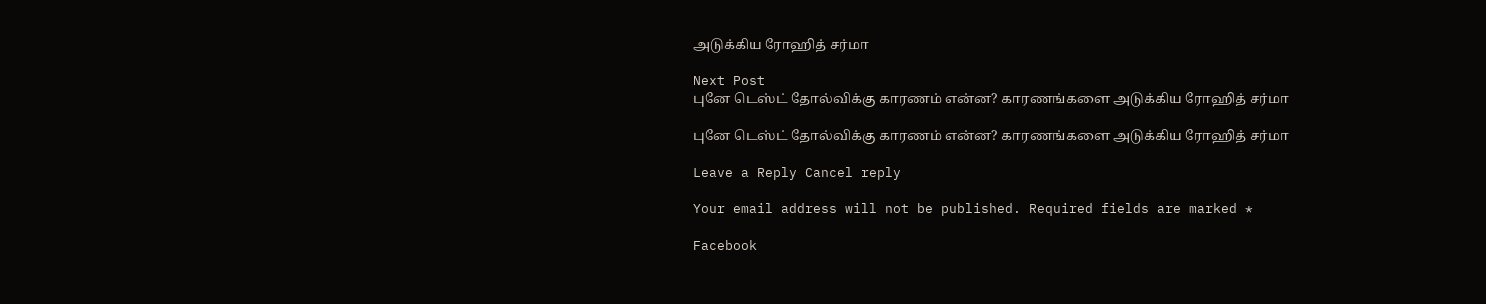அடுக்கிய ரோஹித் சர்மா

Next Post
புனே டெஸ்ட் தோல்விக்கு காரணம் என்ன? காரணங்களை அடுக்கிய ரோஹித் சர்மா

புனே டெஸ்ட் தோல்விக்கு காரணம் என்ன? காரணங்களை அடுக்கிய ரோஹித் சர்மா

Leave a Reply Cancel reply

Your email address will not be published. Required fields are marked *

Facebook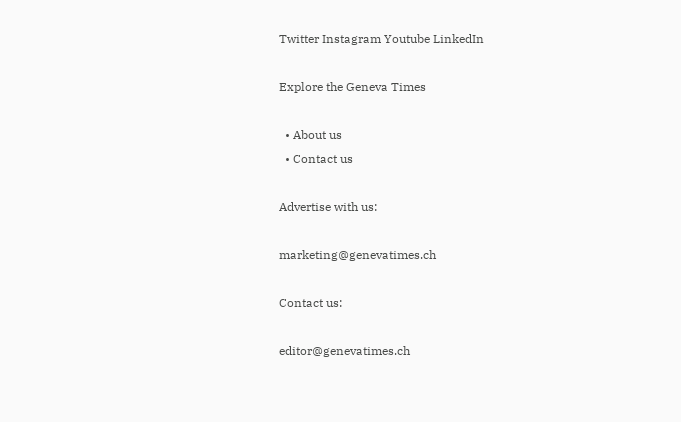Twitter Instagram Youtube LinkedIn

Explore the Geneva Times

  • About us
  • Contact us

Advertise with us:

marketing@genevatimes.ch

Contact us:

editor@genevatimes.ch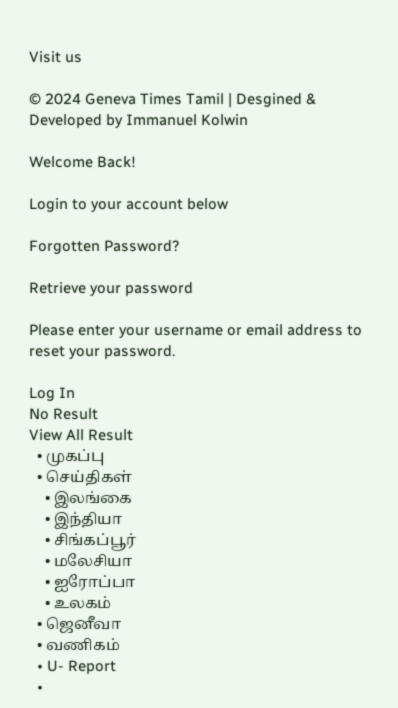Visit us

© 2024 Geneva Times Tamil | Desgined & Developed by Immanuel Kolwin

Welcome Back!

Login to your account below

Forgotten Password?

Retrieve your password

Please enter your username or email address to reset your password.

Log In
No Result
View All Result
  • முகப்பு
  • செய்திகள்
    • இலங்கை
    • இந்தியா
    • சிங்கப்பூர்
    • மலேசியா
    • ஐரோப்பா
    • உலகம்
  • ஜெனீவா
  • வணிகம்
  • U- Report
  •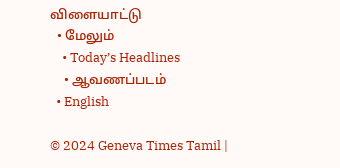விளையாட்டு
  • மேலும்
    • Today’s Headlines
    • ஆவணப்படம்
  • English

© 2024 Geneva Times Tamil |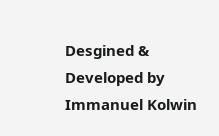Desgined & Developed by Immanuel Kolwin